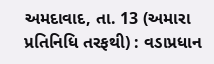અમદાવાદ, તા. 13 (અમારા પ્રતિનિધિ તરફથી) : વડાપ્રધાન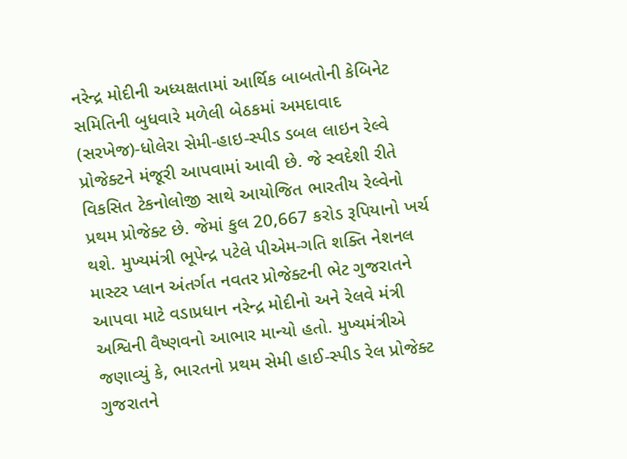નરેન્દ્ર મોદીની અધ્યક્ષતામાં આર્થિક બાબતોની કેબિનેટ સમિતિની બુધવારે મળેલી બેઠકમાં અમદાવાદ (સરખેજ)-ધોલેરા સેમી-હાઇ-સ્પીડ ડબલ લાઇન રેલ્વે પ્રોજેક્ટને મંજૂરી આપવામાં આવી છે. જે સ્વદેશી રીતે વિકસિત ટેકનોલોજી સાથે આયોજિત ભારતીય રેલ્વેનો પ્રથમ પ્રોજેક્ટ છે. જેમાં કુલ 20,667 કરોડ રૂપિયાનો ખર્ચ થશે. મુખ્યમંત્રી ભૂપેન્દ્ર પટેલે પીએમ-ગતિ શક્તિ નેશનલ માસ્ટર પ્લાન અંતર્ગત નવતર પ્રોજેક્ટની ભેટ ગુજરાતને આપવા માટે વડાપ્રધાન નરેન્દ્ર મોદીનો અને રેલવે મંત્રી અશ્વિની વૈષ્ણવનો આભાર માન્યો હતો. મુખ્યમંત્રીએ જણાવ્યું કે, ભારતનો પ્રથમ સેમી હાઈ-સ્પીડ રેલ પ્રોજેક્ટ ગુજરાતને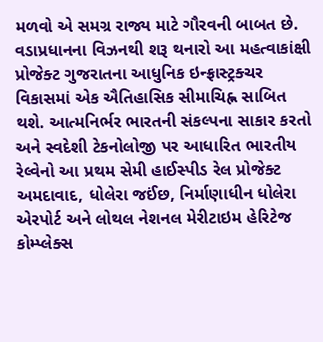મળવો એ સમગ્ર રાજ્ય માટે ગૌરવની બાબત છે. વડાપ્રધાનના વિઝનથી શરૂ થનારો આ મહત્વાકાંક્ષી પ્રોજેક્ટ ગુજરાતના આધુનિક ઇન્ફ્રાસ્ટ્રક્ચર વિકાસમાં એક ઐતિહાસિક સીમાચિહ્ન સાબિત થશે. આત્મનિર્ભર ભારતની સંકલ્પના સાકાર કરતો અને સ્વદેશી ટેકનોલોજી પર આધારિત ભારતીય રેલ્વેનો આ પ્રથમ સેમી હાઈસ્પીડ રેલ પ્રોજેક્ટ અમદાવાદ, ધોલેરા જઈંછ, નિર્માણાધીન ધોલેરા એરપોર્ટ અને લોથલ નેશનલ મેરીટાઇમ હેરિટેજ કોમ્પ્લેક્સ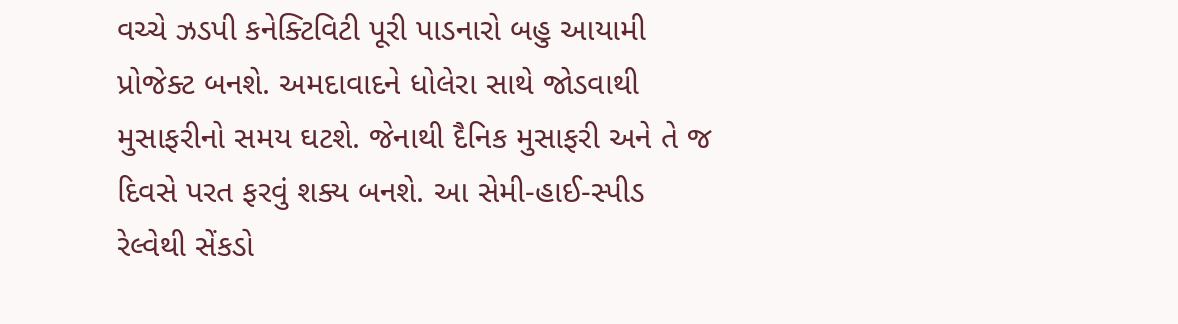વચ્ચે ઝડપી કનેક્ટિવિટી પૂરી પાડનારો બહુ આયામી પ્રોજેક્ટ બનશે. અમદાવાદને ધોલેરા સાથે જોડવાથી મુસાફરીનો સમય ઘટશે. જેનાથી દૈનિક મુસાફરી અને તે જ દિવસે પરત ફરવું શક્ય બનશે. આ સેમી-હાઈ-સ્પીડ રેલ્વેથી સેંકડો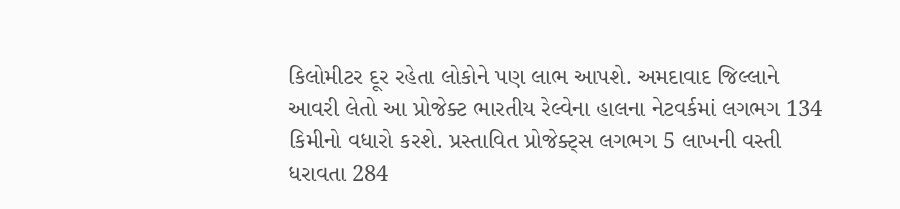કિલોમીટર દૂર રહેતા લોકોને પણ લાભ આપશે. અમદાવાદ જિલ્લાને આવરી લેતો આ પ્રોજેક્ટ ભારતીય રેલ્વેના હાલના નેટવર્કમાં લગભગ 134 કિમીનો વધારો કરશે. પ્રસ્તાવિત પ્રોજેક્ટ્સ લગભગ 5 લાખની વસ્તી ધરાવતા 284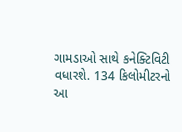ગામડાઓ સાથે કનેક્ટિવિટી વધારશે. 134 કિલોમીટરનો આ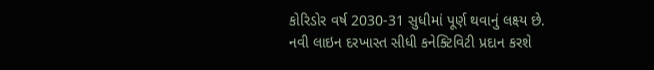કોરિડોર વર્ષ 2030-31 સુધીમાં પૂર્ણ થવાનું લક્ષ્ય છે. નવી લાઇન દરખાસ્ત સીધી કનેક્ટિવિટી પ્રદાન કરશે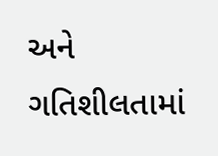અને ગતિશીલતામાં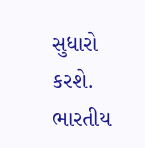સુધારો કરશે. ભારતીય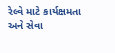રેલ્વે માટે કાર્યક્ષમતા અને સેવા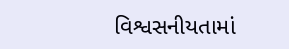વિશ્વસનીયતામાં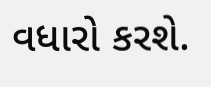વધારો કરશે.